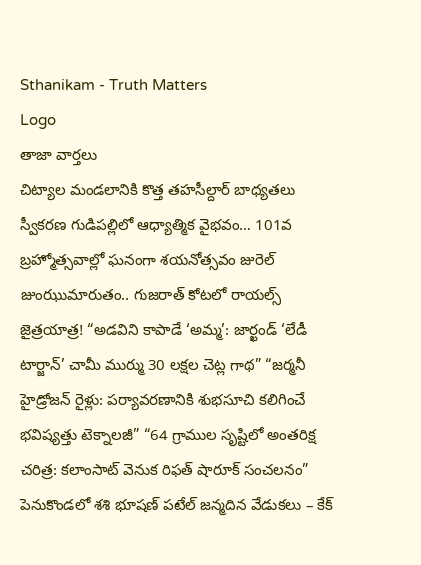Sthanikam - Truth Matters
Logo
తాజా వార్తలు
చిట్యాల మండలానికి కొత్త తహసీల్దార్ బాధ్యతలు స్వీకరణ గుడిపల్లిలో ఆధ్యాత్మిక వైభవం… 101వ బ్రహ్మోత్సవాల్లో ఘనంగా శయనోత్సవం జురెల్ జుంఝుమారుతం.. గుజరాత్ కోటలో రాయల్స్ జైత్రయాత్ర! “అడవిని కాపాడే ‘అమ్మ’: జార్ఖండ్ ‘లేడీ టార్జాన్’ చామీ ముర్ము 30 లక్షల చెట్ల గాథ” “జర్మనీ హైడ్రోజన్ రైళ్లు: పర్యావరణానికి శుభసూచి కలిగించే భవిష్యత్తు టెక్నాలజీ” “64 గ్రాముల సృష్టిలో అంతరిక్ష చరిత్ర: కలాంసాట్ వెనుక రిఫత్ షారూక్ సంచలనం” పెనుకొండలో శశి భూషణ్ పటేల్ జన్మదిన వేడుకలు – కేక్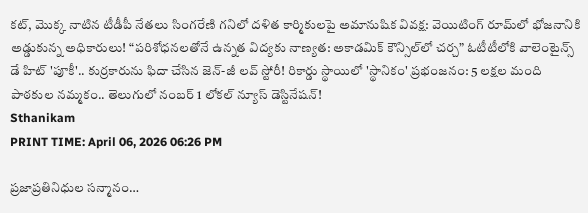కట్, మొక్క నాటిన టీడీపీ నేతలు సింగరేణి గనిలో దళిత కార్మికులపై అమానుషిక వివక్ష: వెయిటింగ్ రూమ్‌లో భోజనానికి అడ్డుకున్న అధికారులు! “పరిశోధనలతోనే ఉన్నత విద్యకు నాణ్యత: అకాడమిక్ కౌన్సిల్‌లో చర్చ” ఓటీటీలోకి వాలెంటైన్స్ డే హిట్ 'పూకీ'.. కుర్రకారును ఫిదా చేసిన జెన్-జీ లవ్ స్టోరీ! రికార్డు స్థాయిలో 'స్థానికం' ప్రభంజనం: 5 లక్షల మంది పాఠకుల నమ్మకం.. తెలుగులో నంబర్ 1 లోకల్ న్యూస్ డెస్టినేషన్!
Sthanikam
PRINT TIME: April 06, 2026 06:26 PM

ప్రజాప్రతినిధుల సన్మానం…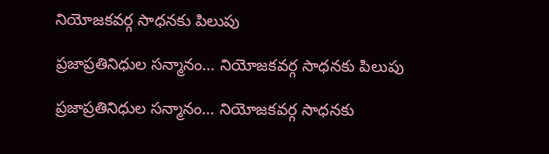నియోజకవర్గ సాధనకు పిలుపు

ప్రజాప్రతినిధుల సన్మానం… నియోజకవర్గ సాధనకు పిలుపు

ప్రజాప్రతినిధుల సన్మానం… నియోజకవర్గ సాధనకు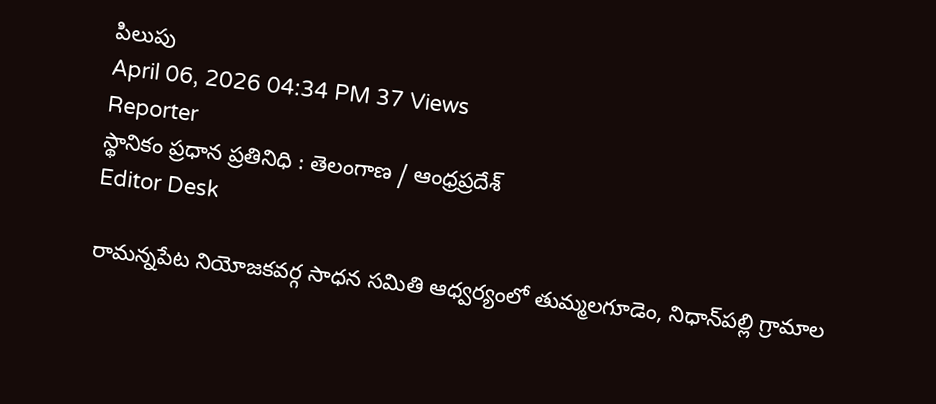పిలుపు
April 06, 2026 04:34 PM 37 Views
Reporter
స్థానికం ప్రధాన ప్రతినిధి : తెలంగాణ / ఆంధ్రప్రదేశ్
Editor Desk

రామన్నపేట నియోజకవర్గ సాధన సమితి ఆధ్వర్యంలో తుమ్మలగూడెం, నిధాన్‌పల్లి గ్రామాల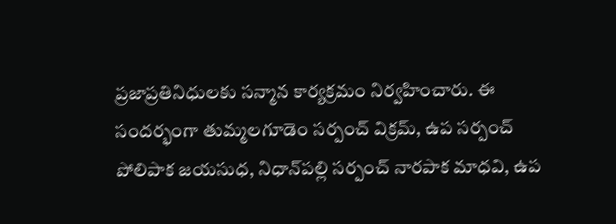ప్రజాప్రతినిధులకు సన్మాన కార్యక్రమం నిర్వహించారు. ఈ సందర్భంగా తుమ్మలగూడెం సర్పంచ్ విక్రమ్, ఉప సర్పంచ్ పోలిపాక జయసుధ, నిధాన్‌పల్లి సర్పంచ్ నారపాక మాధవి, ఉప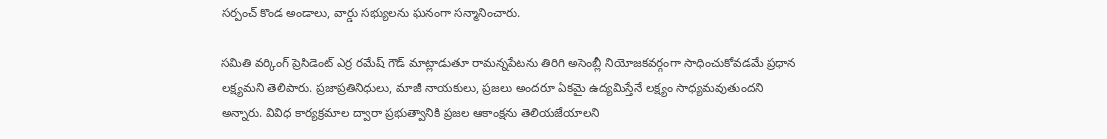సర్పంచ్ కొండ అండాలు, వార్డు సభ్యులను ఘనంగా సన్మానించారు.

సమితి వర్కింగ్ ప్రెసిడెంట్ ఎర్ర రమేష్ గౌడ్ మాట్లాడుతూ రామన్నపేటను తిరిగి అసెంబ్లీ నియోజకవర్గంగా సాధించుకోవడమే ప్రధాన లక్ష్యమని తెలిపారు. ప్రజాప్రతినిధులు, మాజీ నాయకులు, ప్రజలు అందరూ ఏకమై ఉద్యమిస్తేనే లక్ష్యం సాధ్యమవుతుందని అన్నారు. వివిధ కార్యక్రమాల ద్వారా ప్రభుత్వానికి ప్రజల ఆకాంక్షను తెలియజేయాలని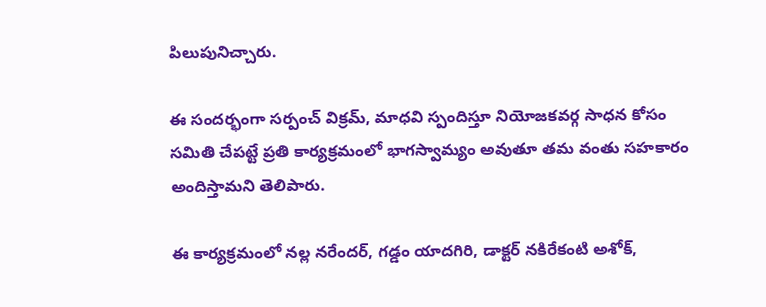పిలుపునిచ్చారు.

ఈ సందర్భంగా సర్పంచ్ విక్రమ్, మాధవి స్పందిస్తూ నియోజకవర్గ సాధన కోసం సమితి చేపట్టే ప్రతి కార్యక్రమంలో భాగస్వామ్యం అవుతూ తమ వంతు సహకారం అందిస్తామని తెలిపారు.

ఈ కార్యక్రమంలో నల్ల నరేందర్, గడ్డం యాదగిరి, డాక్టర్ నకిరేకంటి అశోక్,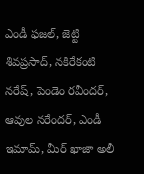ఎండీ ఫజల్, జెట్టి శివప్రసాద్, నకిరేకంటి నరేష్, పెండెం రవీందర్, ఆవుల నరేందర్, ఎండీ ఇమామ్, మీర్ ఖాజా అలీ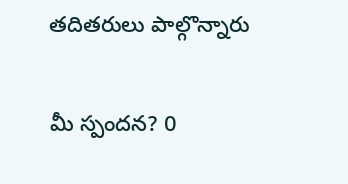తదితరులు పాల్గొన్నారు

మీ స్పందన? 0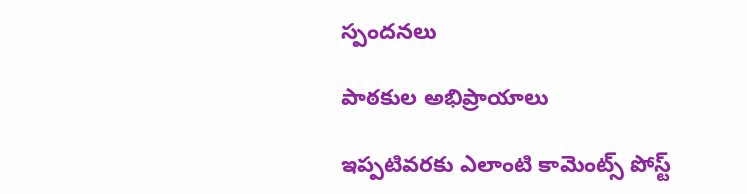స్పందనలు

పాఠకుల అభిప్రాయాలు

ఇప్పటివరకు ఎలాంటి కామెంట్స్ పోస్ట్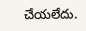చేయలేదు.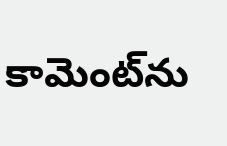కామెంట్‌ను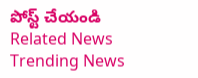పోస్ట్ చేయండి
Related News
Trending News